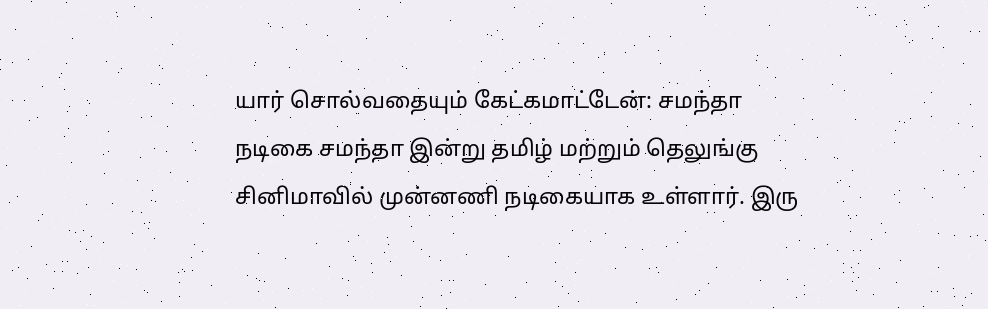யார் சொல்வதையும் கேட்கமாட்டேன்: சமந்தா
நடிகை சமந்தா இன்று தமிழ் மற்றும் தெலுங்கு சினிமாவில் முன்னணி நடிகையாக உள்ளார். இரு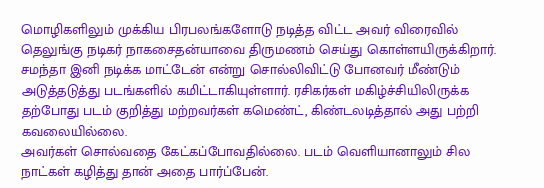மொழிகளிலும் முக்கிய பிரபலங்களோடு நடித்த விட்ட அவர் விரைவில் தெலுங்கு நடிகர் நாகசைதன்யாவை திருமணம் செய்து கொள்ளயிருக்கிறார்.
சமந்தா இனி நடிக்க மாட்டேன் என்று சொல்லிவிட்டு போனவர் மீண்டும் அடுத்தடுத்து படங்களில் கமிட்டாகியுள்ளார். ரசிகர்கள் மகிழ்ச்சியிலிருக்க தற்போது படம் குறித்து மற்றவர்கள் கமெண்ட், கிண்டலடித்தால் அது பற்றி கவலையில்லை.
அவர்கள் சொல்வதை கேட்கப்போவதில்லை. படம் வெளியானாலும் சில நாட்கள் கழித்து தான் அதை பார்ப்பேன்.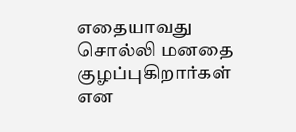எதையாவது சொல்லி மனதை குழப்புகிறார்கள் என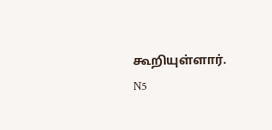கூறியுள்ளார்.
N5